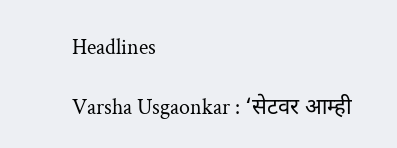Headlines

Varsha Usgaonkar : ‘सेटवर आम्ही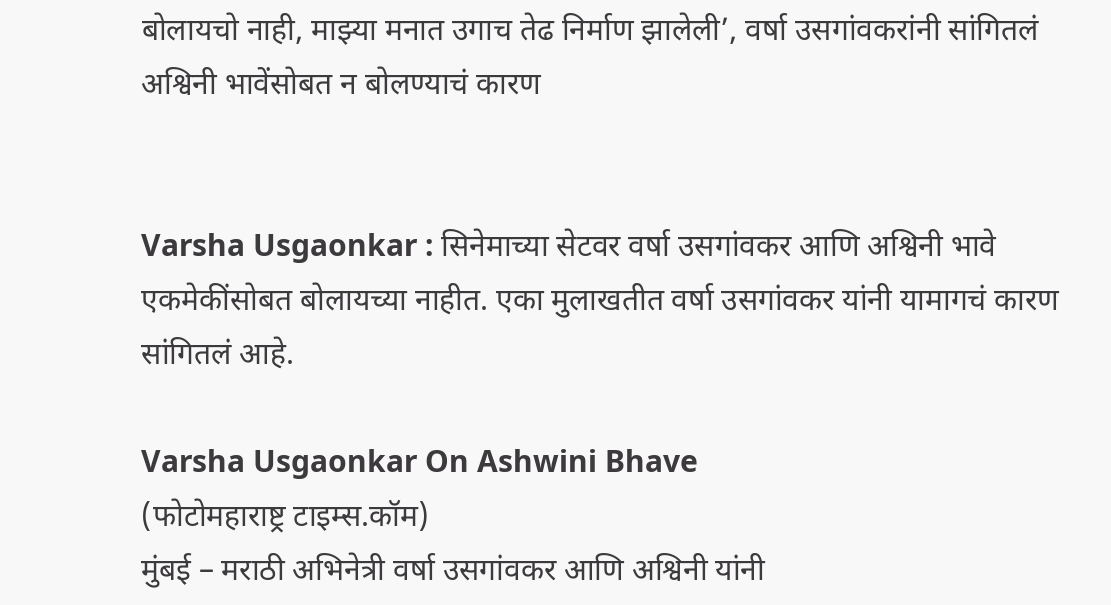बोलायचो नाही, माझ्या मनात उगाच तेढ निर्माण झालेली’, वर्षा उसगांवकरांनी सांगितलं अश्विनी भावेंसोबत न बोलण्याचं कारण


Varsha Usgaonkar : सिनेमाच्या सेटवर वर्षा उसगांवकर आणि अश्विनी भावे एकमेकींसोबत बोलायच्या नाहीत. एका मुलाखतीत वर्षा उसगांवकर यांनी यामागचं कारण सांगितलं आहे.

Varsha Usgaonkar On Ashwini Bhave
(फोटोमहाराष्ट्र टाइम्स.कॉम)
मुंबई – मराठी अभिनेत्री वर्षा उसगांवकर आणि अश्विनी यांनी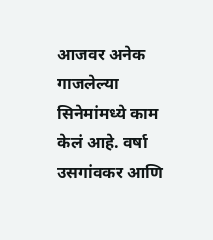आजवर अनेक गाजलेल्या सिनेमांमध्ये काम केलं आहे. वर्षा उसगांवकर आणि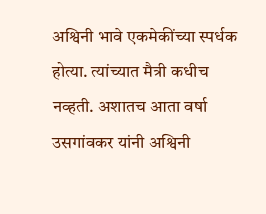अश्विनी भावे एकमेकींच्या स्पर्धक होत्या. त्यांच्यात मैत्री कधीच नव्हती. अशातच आता वर्षा उसगांवकर यांनी अश्विनी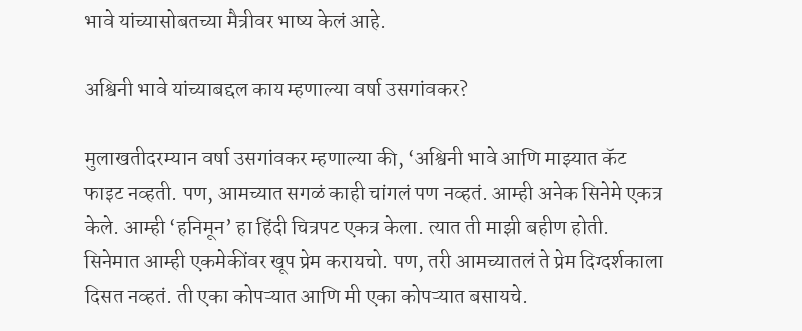भावे यांच्यासोबतच्या मैत्रीवर भाष्य केलं आहे.

अश्विनी भावे यांच्याबद्दल काय म्हणाल्या वर्षा उसगांवकर?

मुलाखतीदरम्यान वर्षा उसगांवकर म्हणाल्या की, ‘अश्विनी भावे आणि माझ्यात कॅट फाइट नव्हती. पण, आमच्यात सगळं काही चांगलं पण नव्हतं. आम्ही अनेक सिनेमे एकत्र केले. आम्ही ‘हनिमून’ हा हिंदी चित्रपट एकत्र केला. त्यात ती माझी बहीण होती. सिनेमात आम्ही एकमेकींवर खूप प्रेम करायचो. पण, तरी आमच्यातलं ते प्रेम दिग्दर्शकाला दिसत नव्हतं. ती एका कोपऱ्यात आणि मी एका कोपऱ्यात बसायचे.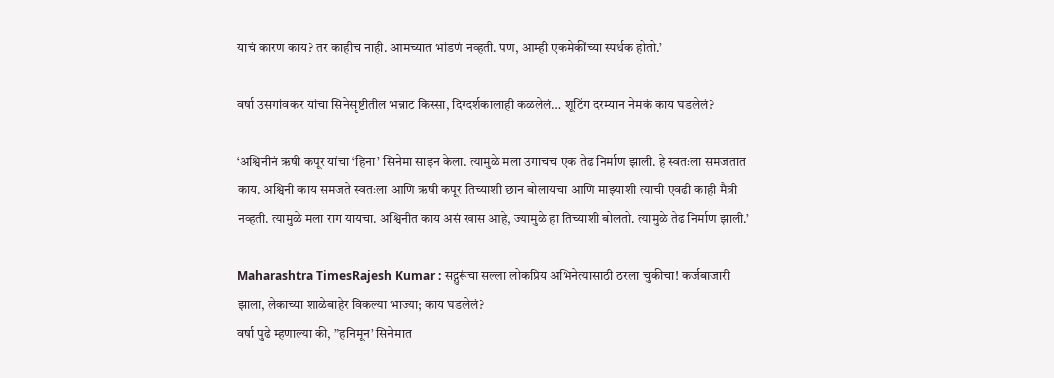याचं कारण काय? तर काहीच नाही. आमच्यात भांडणं नव्हती. पण, आम्ही एकमेकींच्या स्पर्धक होतो.’

वर्षा उसगांवकर यांचा सिनेसृष्टीतील भन्नाट किस्सा, दिग्दर्शकालाही कळलेलं… शूटिंग दरम्यान नेमकं काय घडलेलं?

‘अश्विनीनं ऋषी कपूर यांचा ‘हिना’ सिनेमा साइन केला. त्यामुळे मला उगाचच एक तेढ निर्माण झाली. हे स्वतःला समजतात काय. अश्विनी काय समजते स्वतःला आणि ऋषी कपूर तिच्याशी छान बोलायचा आणि माझ्याशी त्याची एवढी काही मैत्री नव्हती. त्यामुळे मला राग यायचा. अश्विनीत काय असं खास आहे, ज्यामुळे हा तिच्याशी बोलतो. त्यामुळे तेढ निर्माण झाली.’

Maharashtra TimesRajesh Kumar : सद्गुरूंचा सल्ला लोकप्रिय अभिनेत्यासाठी ठरला चुकीचा! कर्जबाजारी झाला, लेकाच्या शाळेबाहेर विकल्या भाज्या; काय घडलेलं?
वर्षा पुढे म्हणाल्या की, ”हनिमून’ सिनेमात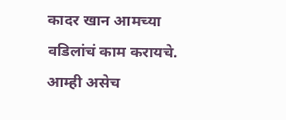कादर खान आमच्या वडिलांचं काम करायचे. आम्ही असेच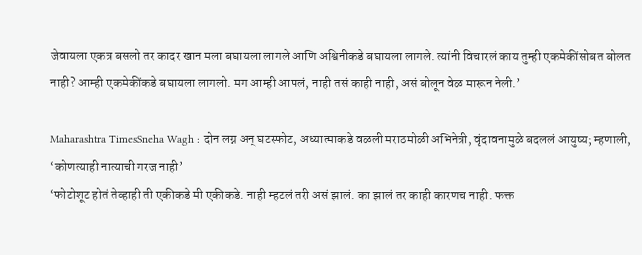जेवायला एकत्र बसलो तर कादर खान मला बघायला लागले आणि अश्विनीकडे बघायला लागले. त्यांनी विचारलं काय तुम्ही एकमेकींसोबत बोलत नाही? आम्ही एकमेकींकडे बघायला लागलो. मग आम्ही आपलं, नाही तसं काही नाही, असं बोलून वेळ मारून नेली.’

Maharashtra TimesSneha Wagh : दोन लग्न अन् घटस्फोट, अध्यात्माकडे वळली मराठमोळी अभिनेत्री, वृंदावनामुळे बदललं आयुष्य; म्हणाली, ‘कोणत्याही नात्याची गरज नाही’
‘फोटोशूट होतं तेव्हाही ती एकीकडे मी एकीकडे. नाही म्हटलं तरी असं झालं. का झालं तर काही कारणच नाही. फक्त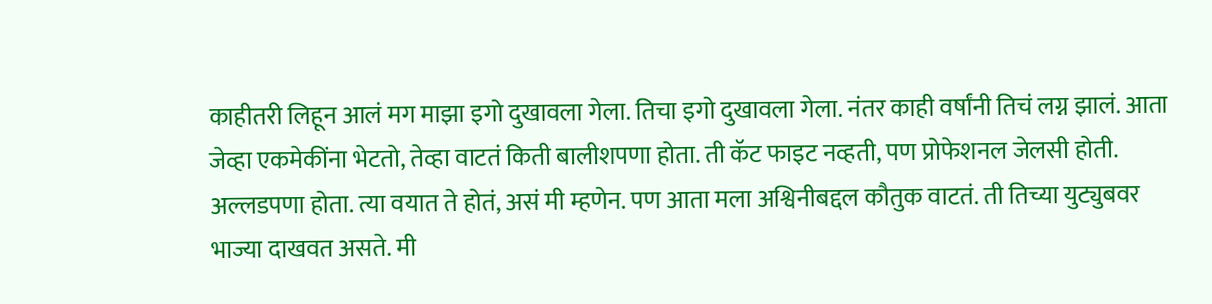काहीतरी लिहून आलं मग माझा इगो दुखावला गेला. तिचा इगो दुखावला गेला. नंतर काही वर्षांनी तिचं लग्न झालं. आता जेव्हा एकमेकींना भेटतो, तेव्हा वाटतं किती बालीशपणा होता. ती कॅट फाइट नव्हती, पण प्रोफेशनल जेलसी होती. अल्लडपणा होता. त्या वयात ते होतं, असं मी म्हणेन. पण आता मला अश्विनीबद्दल कौतुक वाटतं. ती तिच्या युट्युबवर भाज्या दाखवत असते. मी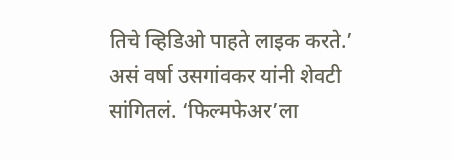तिचे व्हिडिओ पाहते लाइक करते.’ असं वर्षा उसगांवकर यांनी शेवटी सांगितलं. ‘फिल्मफेअर’ला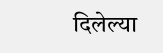दिलेल्या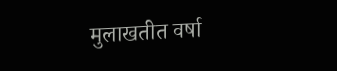मुलाखतीत वर्षा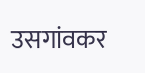उसगांवकर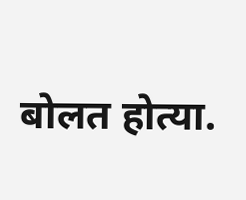बोलत होत्या.